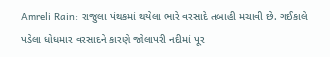Amreli Rain: રાજુલા પંથકમાં થયેલા ભારે વરસાદે તબાહી મચાવી છે. ગઈકાલે પડેલા ધોધમાર વરસાદને કારણે જોલાપરી નદીમાં પૂર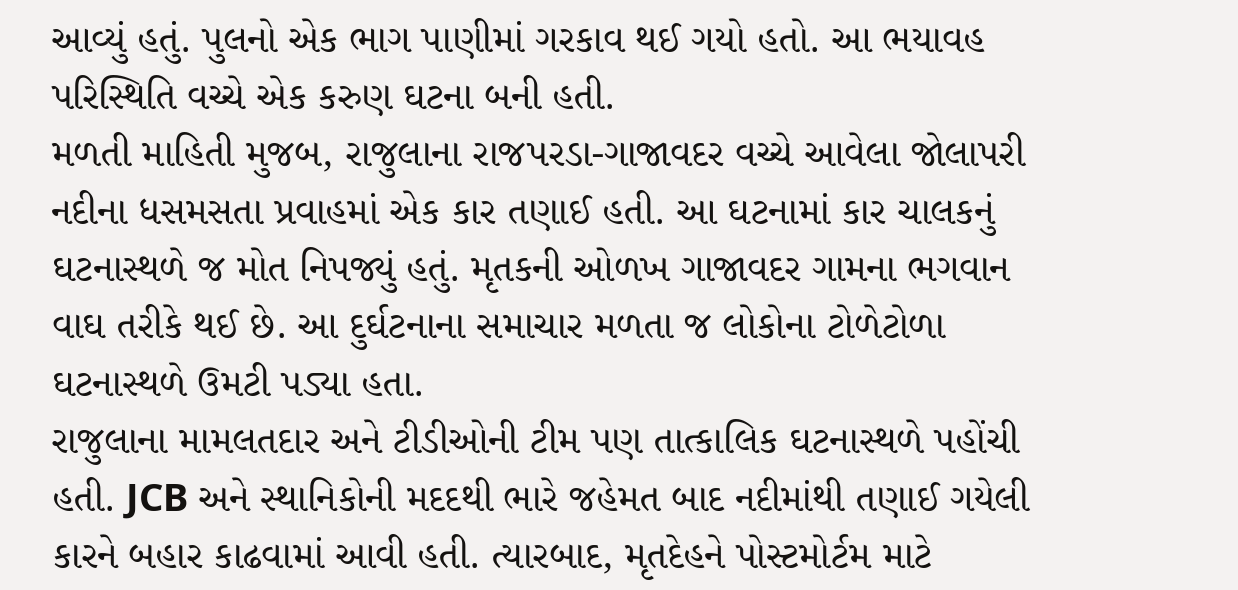આવ્યું હતું. પુલનો એક ભાગ પાણીમાં ગરકાવ થઈ ગયો હતો. આ ભયાવહ પરિસ્થિતિ વચ્ચે એક કરુણ ઘટના બની હતી.
મળતી માહિતી મુજબ, રાજુલાના રાજપરડા-ગાજાવદર વચ્ચે આવેલા જોલાપરી નદીના ધસમસતા પ્રવાહમાં એક કાર તણાઈ હતી. આ ઘટનામાં કાર ચાલકનું ઘટનાસ્થળે જ મોત નિપજ્યું હતું. મૃતકની ઓળખ ગાજાવદર ગામના ભગવાન વાઘ તરીકે થઈ છે. આ દુર્ઘટનાના સમાચાર મળતા જ લોકોના ટોળેટોળા ઘટનાસ્થળે ઉમટી પડ્યા હતા.
રાજુલાના મામલતદાર અને ટીડીઓની ટીમ પણ તાત્કાલિક ઘટનાસ્થળે પહોંચી હતી. JCB અને સ્થાનિકોની મદદથી ભારે જહેમત બાદ નદીમાંથી તણાઈ ગયેલી કારને બહાર કાઢવામાં આવી હતી. ત્યારબાદ, મૃતદેહને પોસ્ટમોર્ટમ માટે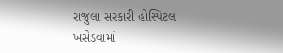રાજુલા સરકારી હોસ્પિટલ ખસેડવામાં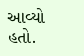આવ્યો હતો.